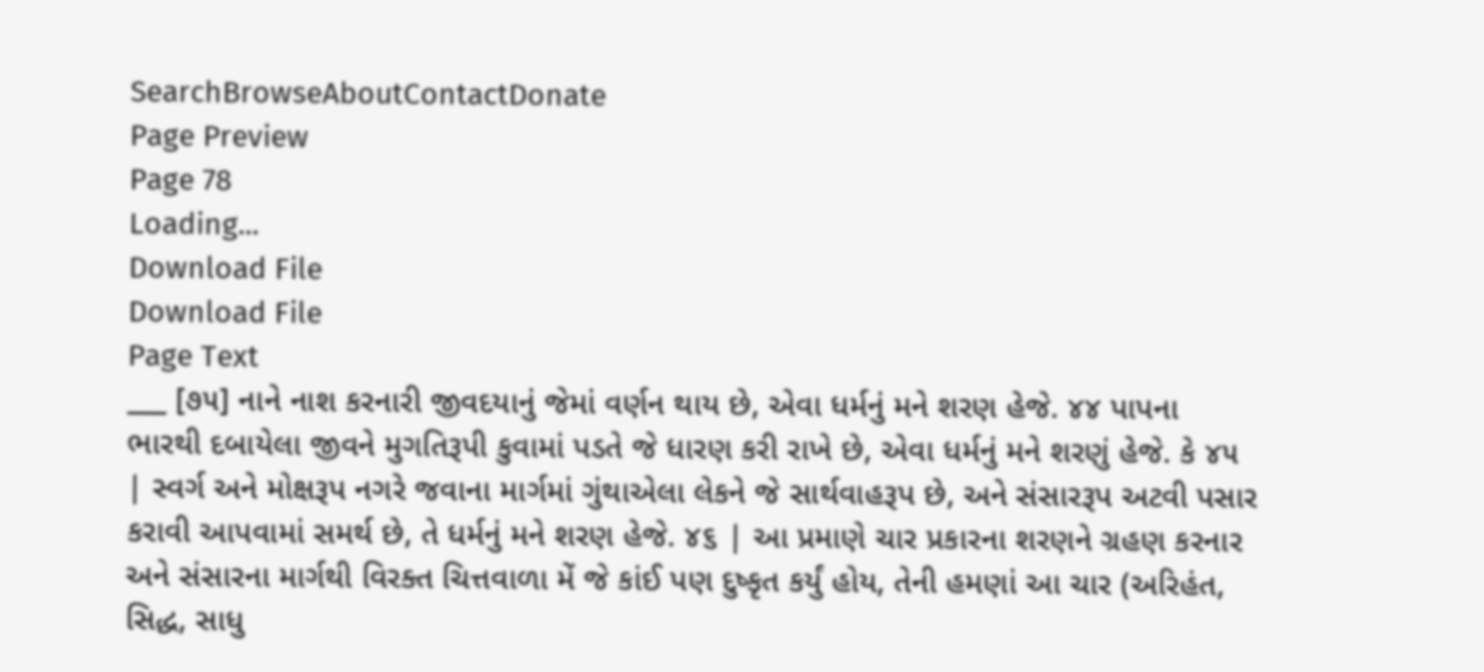SearchBrowseAboutContactDonate
Page Preview
Page 78
Loading...
Download File
Download File
Page Text
___ [૭૫] નાને નાશ કરનારી જીવદયાનું જેમાં વર્ણન થાય છે, એવા ધર્મનું મને શરણ હેજે. ૪૪ પાપના ભારથી દબાયેલા જીવને મુગતિરૂપી કુવામાં પડતે જે ધારણ કરી રાખે છે, એવા ધર્મનું મને શરણું હેજે. કે ૪૫ | સ્વર્ગ અને મોક્ષરૂપ નગરે જવાના માર્ગમાં ગુંથાએલા લેકને જે સાર્થવાહરૂપ છે, અને સંસારરૂપ અટવી પસાર કરાવી આપવામાં સમર્થ છે, તે ધર્મનું મને શરણ હેજે. ૪૬ | આ પ્રમાણે ચાર પ્રકારના શરણને ગ્રહણ કરનાર અને સંસારના માર્ગથી વિરક્ત ચિત્તવાળા મેં જે કાંઈ પણ દુષ્કૃત કર્યું હોય, તેની હમણાં આ ચાર (અરિહંત, સિદ્ધ, સાધુ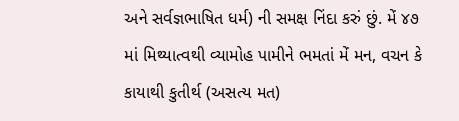અને સર્વજ્ઞભાષિત ધર્મ) ની સમક્ષ નિંદા કરું છું. મેં ૪૭ માં મિથ્યાત્વથી વ્યામોહ પામીને ભમતાં મેં મન, વચન કે કાયાથી કુતીર્થ (અસત્ય મત)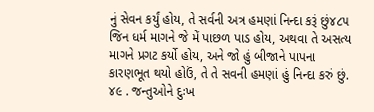નું સેવન કર્યું હોય, તે સર્વની અત્ર હમણાં નિન્દા કરૂં છું૪૮૫ જિન ધર્મ માગને જે મેં પાછળ પાડ હોય, અથવા તે અસત્ય માગને પ્રગટ કર્યો હોય, અને જો હું બીજાને પાપના કારણભૂત થયો હોઉં, તે તે સવની હમણાં હું નિન્દા કરું છું. ૪૯ . જન્તુઓને દુઃખ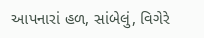આપનારાં હળ, સાંબેલું, વિગેરે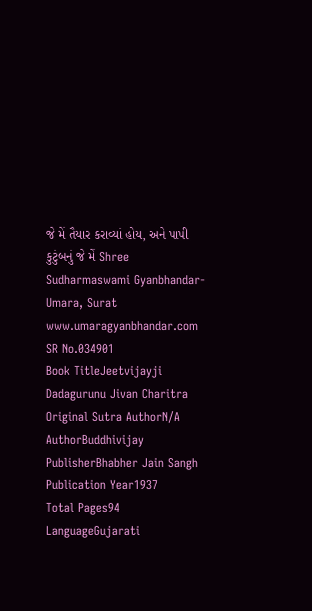જે મેં તૈયાર કરાવ્યાં હોય, અને પાપી કુટુંબનું જે મેં Shree Sudharmaswami Gyanbhandar-Umara, Surat www.umaragyanbhandar.com
SR No.034901
Book TitleJeetvijayji Dadagurunu Jivan Charitra
Original Sutra AuthorN/A
AuthorBuddhivijay
PublisherBhabher Jain Sangh
Publication Year1937
Total Pages94
LanguageGujarati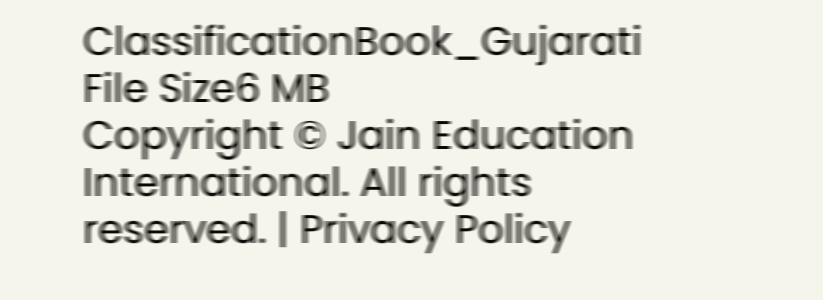ClassificationBook_Gujarati
File Size6 MB
Copyright © Jain Education International. All rights reserved. | Privacy Policy